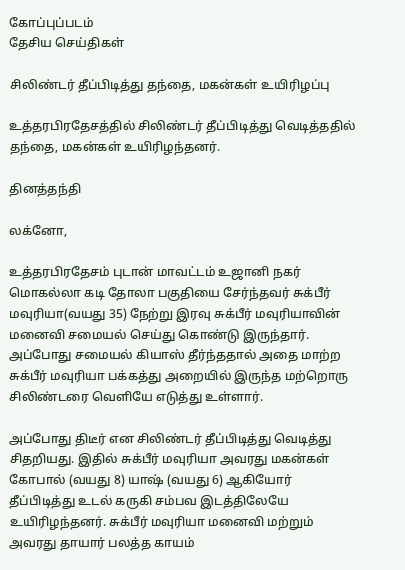கோப்புப்படம்
தேசிய செய்திகள்

சிலிண்டர் தீப்பிடித்து தந்தை, மகன்கள் உயிரிழப்பு

உத்தரபிரதேசத்தில் சிலிண்டர் தீப்பிடித்து வெடித்ததில் தந்தை, மகன்கள் உயிரிழந்தனர்.

தினத்தந்தி

லக்னோ,

உத்தரபிரதேசம் புடான் மாவட்டம் உஜானி நகர் மொகல்லா கடி தோலா பகுதியை சேர்ந்தவர் சுக்பீர் மவுரியா(வயது 35) நேற்று இரவு சுக்பீர் மவுரியாவின் மனைவி சமையல் செய்து கொண்டு இருந்தார். அப்போது சமையல் கியாஸ் தீர்ந்ததால் அதை மாற்ற சுக்பீர் மவுரியா பக்கத்து அறையில் இருந்த மற்றொரு சிலிண்டரை வெளியே எடுத்து உள்ளார்.

அப்போது திடீர் என சிலிண்டர் தீப்பிடித்து வெடித்து சிதறியது. இதில் சுக்பீர் மவுரியா அவரது மகன்கள் கோபால் (வயது 8) யாஷ் (வயது 6) ஆகியோர் தீப்பிடித்து உடல் கருகி சம்பவ இடத்திலேயே உயிரிழந்தனர். சுக்பீர் மவுரியா மனைவி மற்றும் அவரது தாயார் பலத்த காயம்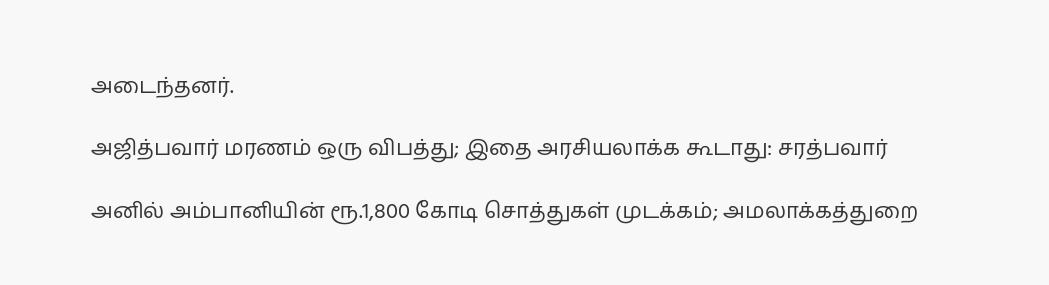அடைந்தனர்.

அஜித்பவார் மரணம் ஒரு விபத்து; இதை அரசியலாக்க கூடாது: சரத்பவார்

அனில் அம்பானியின் ரூ.1,800 கோடி சொத்துகள் முடக்கம்; அமலாக்கத்துறை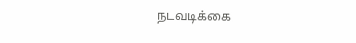நடவடிக்கை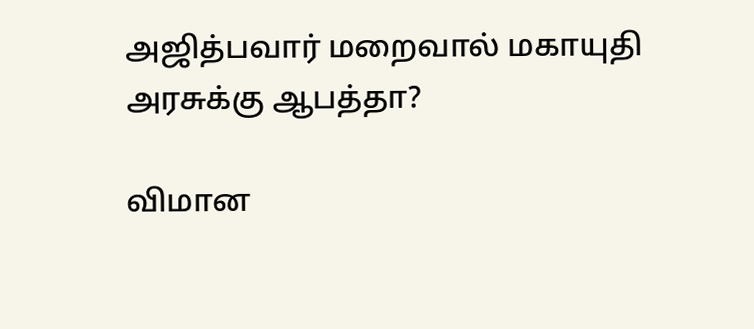அஜித்பவார் மறைவால் மகாயுதி அரசுக்கு ஆபத்தா?

விமான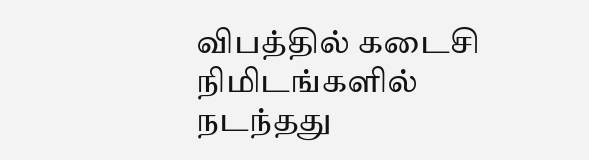விபத்தில் கடைசி நிமிடங்களில் நடந்தது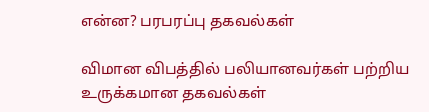என்ன? பரபரப்பு தகவல்கள்

விமான விபத்தில் பலியானவர்கள் பற்றிய உருக்கமான தகவல்கள்